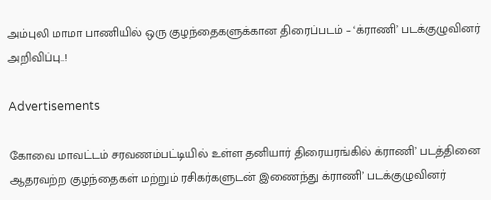அம்புலி மாமா பாணியில் ஒரு குழந்தைகளுக்கான திரைப்படம் – ‘க்ராணி’ படக்குழுவினர் அறிவிப்பு..!

Advertisements

கோவை மாவட்டம் சரவணம்பட்டியில் உள்ள தனியார் திரையரங்கில் க்ராணி’ படத்தினை ஆதரவற்ற குழந்தைகள் மற்றும் ரசிகர்களுடன் இணைந்து க்ராணி’ படக்குழுவினர்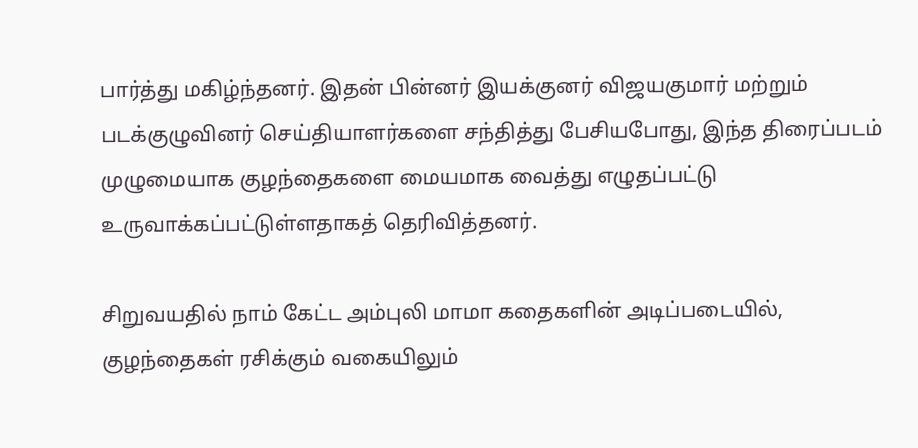பார்த்து மகிழ்ந்தனர். இதன் பின்னர் இயக்குனர் விஜயகுமார் மற்றும் படக்குழுவினர் செய்தியாளர்களை சந்தித்து பேசியபோது, இந்த திரைப்படம் முழுமையாக குழந்தைகளை மையமாக வைத்து எழுதப்பட்டு உருவாக்கப்பட்டுள்ளதாகத் தெரிவித்தனர்.

சிறுவயதில் நாம் கேட்ட அம்புலி மாமா கதைகளின் அடிப்படையில், குழந்தைகள் ரசிக்கும் வகையிலும்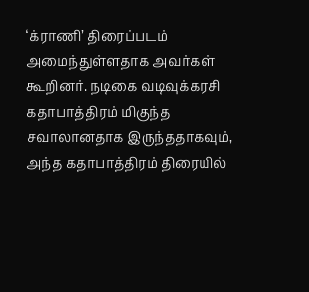‘க்ராணி’ திரைப்படம் அமைந்துள்ளதாக அவர்கள் கூறினர். நடிகை வடிவுக்கரசி கதாபாத்திரம் மிகுந்த சவாலானதாக இருந்ததாகவும், அந்த கதாபாத்திரம் திரையில்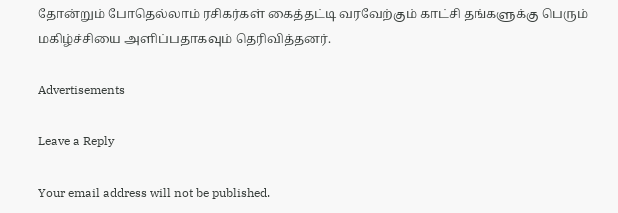தோன்றும் போதெல்லாம் ரசிகர்கள் கைத்தட்டி வரவேற்கும் காட்சி தங்களுக்கு பெரும் மகிழ்ச்சியை அளிப்பதாகவும் தெரிவித்தனர்.

Advertisements

Leave a Reply

Your email address will not be published.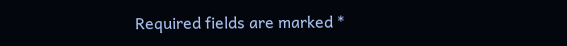Required fields are marked *